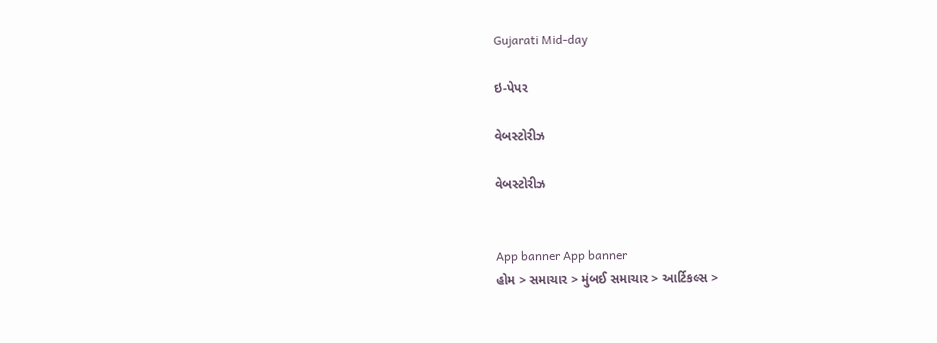Gujarati Mid-day

ઇ-પેપર

વેબસ્ટોરીઝ

વેબસ્ટોરીઝ


App banner App banner
હોમ > સમાચાર > મુંબઈ સમાચાર > આર્ટિકલ્સ >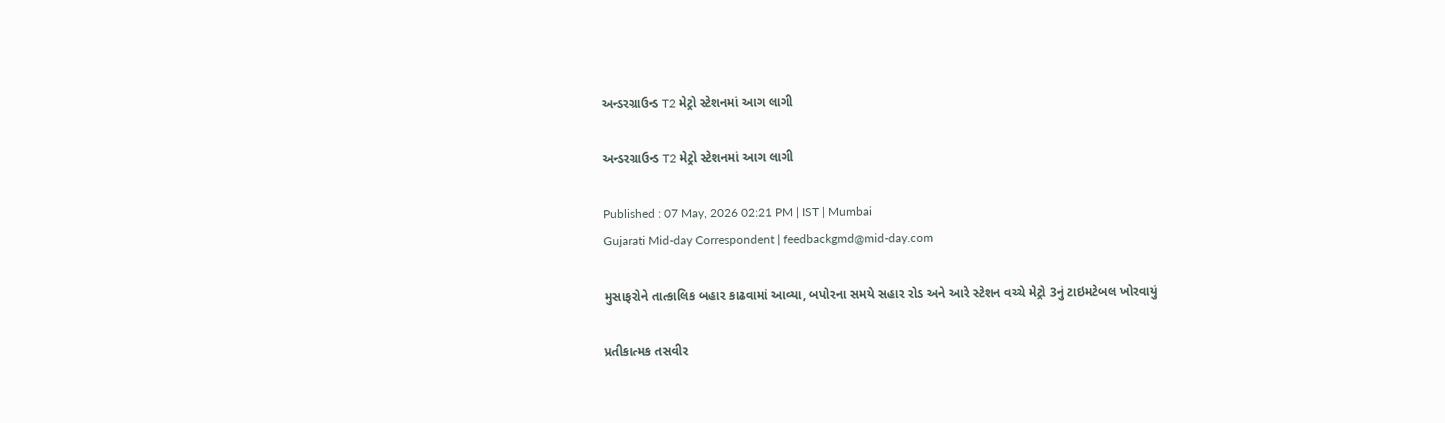અન્ડરગ્રાઉન્ડ T2 મેટ્રો સ્ટેશનમાં આગ લાગી

અન્ડરગ્રાઉન્ડ T2 મેટ્રો સ્ટેશનમાં આગ લાગી

Published : 07 May, 2026 02:21 PM | IST | Mumbai
Gujarati Mid-day Correspondent | feedbackgmd@mid-day.com

મુસાફરોને તાત્કાલિક બહાર કાઢવામાં આવ્યા, બપોરના સમયે સહાર રોડ અને આરે સ્ટેશન વચ્ચે મેટ્રો 3નું ટાઇમટેબલ ખોરવાયું

પ્રતીકાત્મક તસવીર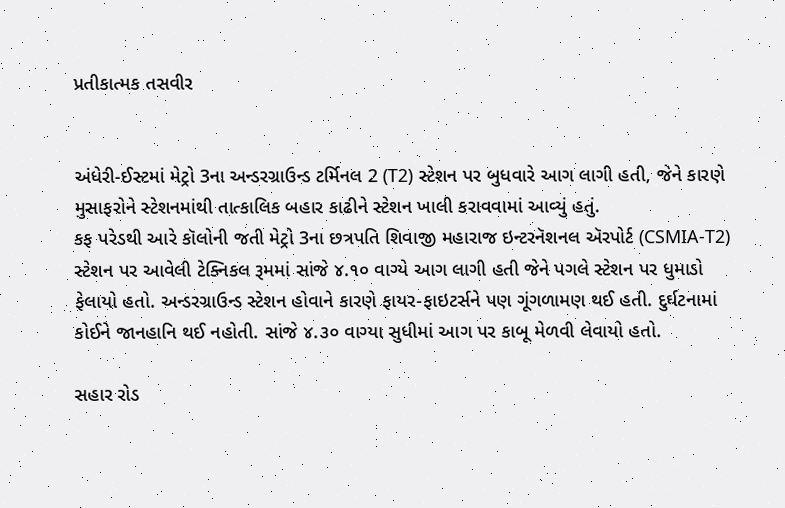પ્રતીકાત્મક તસવીર


અંધેરી-ઈસ્ટમાં મેટ્રો 3ના અન્ડરગ્રાઉન્ડ ટર્મિનલ 2 (T2) સ્ટેશન પર બુધવારે આગ લાગી હતી, જેને કારણે મુસાફરોને સ્ટેશનમાંથી તાત્કાલિક બહાર કાઢીને સ્ટેશન ખાલી કરાવવામાં આવ્યું હતું.
કફ પરેડથી આરે કૉલોની જતી મેટ્રો 3ના છત્રપતિ શિવાજી મહારાજ ઇન્ટરનૅશનલ ઍરપોર્ટ (CSMIA-T2) સ્ટેશન પર આવેલી ટેક્નિકલ રૂમમાં સાંજે ૪.૧૦ વાગ્યે આગ લાગી હતી જેને પગલે સ્ટેશન પર ધુમાડો ફેલાયો હતો. અન્ડરગ્રાઉન્ડ સ્ટેશન હોવાને કારણે ફાયર-ફાઇટર્સને પણ ગૂંગળામણ થઈ હતી. દુર્ઘટનામાં કોઈને જાનહાનિ થઈ નહોતી. સાંજે ૪.૩૦ વાગ્યા સુધીમાં આગ પર કાબૂ મેળવી લેવાયો હતો.

સહાર રોડ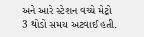અને આરે સ્ટેશન વચ્ચે મેટ્રો 3 થોડો સમય અટવાઈ હતી.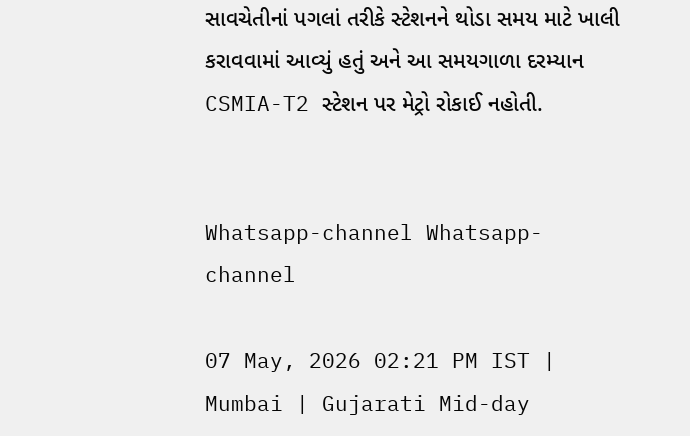સાવચેતીનાં પગલાં તરીકે સ્ટેશનને થોડા સમય માટે ખાલી કરાવવામાં આવ્યું હતું અને આ સમયગાળા દરમ્યાન CSMIA-T2 સ્ટેશન પર મેટ્રો રોકાઈ નહોતી.


Whatsapp-channel Whatsapp-channel

07 May, 2026 02:21 PM IST | Mumbai | Gujarati Mid-day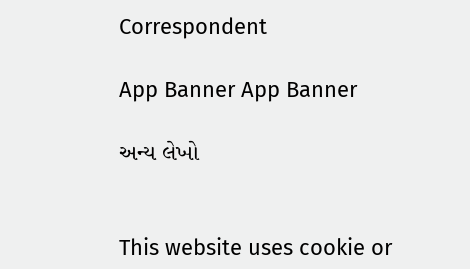Correspondent

App Banner App Banner

અન્ય લેખો


This website uses cookie or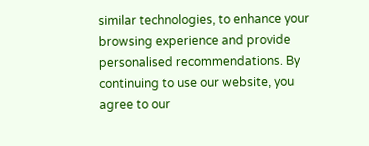similar technologies, to enhance your browsing experience and provide personalised recommendations. By continuing to use our website, you agree to our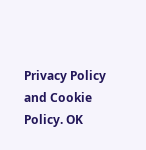Privacy Policy and Cookie Policy. OK